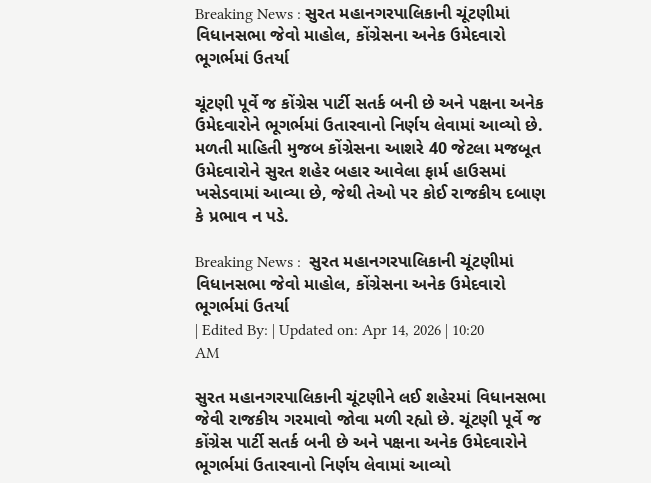Breaking News : સુરત મહાનગરપાલિકાની ચૂંટણીમાં વિધાનસભા જેવો માહોલ, કોંગ્રેસના અનેક ઉમેદવારો ભૂગર્ભમાં ઉતર્યા

ચૂંટણી પૂર્વે જ કોંગ્રેસ પાર્ટી સતર્ક બની છે અને પક્ષના અનેક ઉમેદવારોને ભૂગર્ભમાં ઉતારવાનો નિર્ણય લેવામાં આવ્યો છે. મળતી માહિતી મુજબ કોંગ્રેસના આશરે 40 જેટલા મજબૂત ઉમેદવારોને સુરત શહેર બહાર આવેલા ફાર્મ હાઉસમાં ખસેડવામાં આવ્યા છે, જેથી તેઓ પર કોઈ રાજકીય દબાણ કે પ્રભાવ ન પડે.

Breaking News :  સુરત મહાનગરપાલિકાની ચૂંટણીમાં વિધાનસભા જેવો માહોલ, કોંગ્રેસના અનેક ઉમેદવારો ભૂગર્ભમાં ઉતર્યા
| Edited By: | Updated on: Apr 14, 2026 | 10:20 AM

સુરત મહાનગરપાલિકાની ચૂંટણીને લઈ શહેરમાં વિધાનસભા જેવી રાજકીય ગરમાવો જોવા મળી રહ્યો છે. ચૂંટણી પૂર્વે જ કોંગ્રેસ પાર્ટી સતર્ક બની છે અને પક્ષના અનેક ઉમેદવારોને ભૂગર્ભમાં ઉતારવાનો નિર્ણય લેવામાં આવ્યો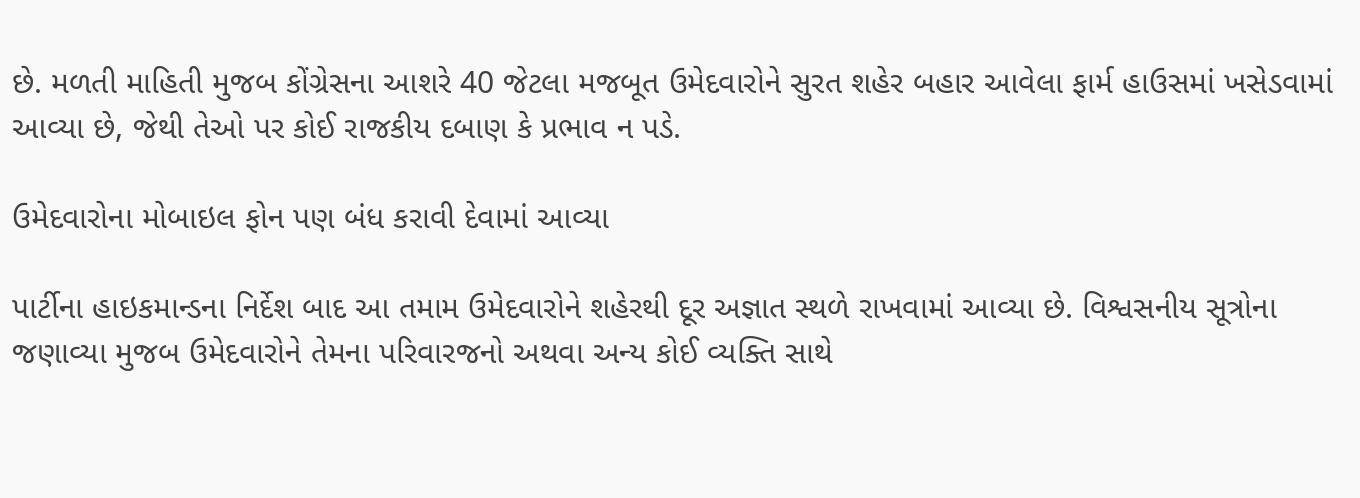છે. મળતી માહિતી મુજબ કોંગ્રેસના આશરે 40 જેટલા મજબૂત ઉમેદવારોને સુરત શહેર બહાર આવેલા ફાર્મ હાઉસમાં ખસેડવામાં આવ્યા છે, જેથી તેઓ પર કોઈ રાજકીય દબાણ કે પ્રભાવ ન પડે.

ઉમેદવારોના મોબાઇલ ફોન પણ બંધ કરાવી દેવામાં આવ્યા

પાર્ટીના હાઇકમાન્ડના નિર્દેશ બાદ આ તમામ ઉમેદવારોને શહેરથી દૂર અજ્ઞાત સ્થળે રાખવામાં આવ્યા છે. વિશ્વસનીય સૂત્રોના જણાવ્યા મુજબ ઉમેદવારોને તેમના પરિવારજનો અથવા અન્ય કોઈ વ્યક્તિ સાથે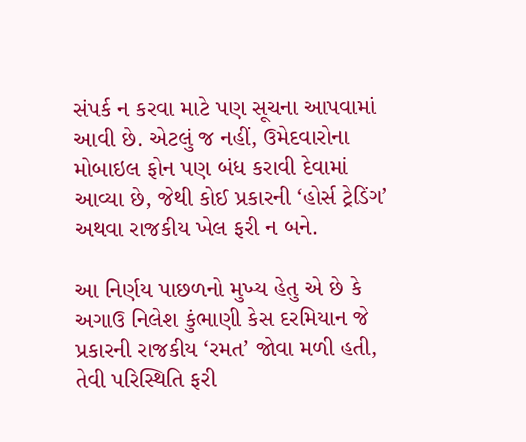સંપર્ક ન કરવા માટે પણ સૂચના આપવામાં આવી છે. એટલું જ નહીં, ઉમેદવારોના મોબાઇલ ફોન પણ બંધ કરાવી દેવામાં આવ્યા છે, જેથી કોઈ પ્રકારની ‘હોર્સ ટ્રેડિંગ’ અથવા રાજકીય ખેલ ફરી ન બને.

આ નિર્ણય પાછળનો મુખ્ય હેતુ એ છે કે અગાઉ નિલેશ કુંભાણી કેસ દરમિયાન જે પ્રકારની રાજકીય ‘રમત’ જોવા મળી હતી, તેવી પરિસ્થિતિ ફરી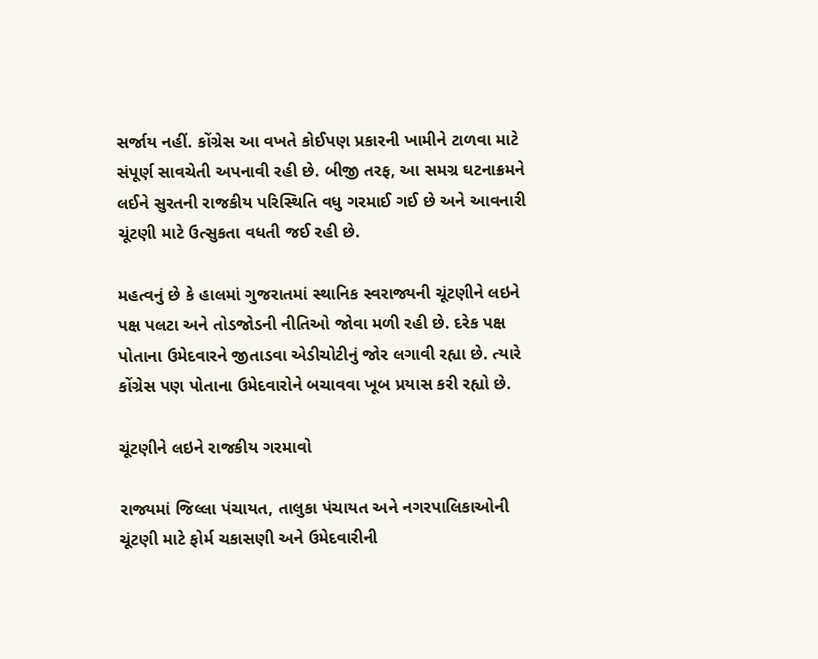સર્જાય નહીં. કોંગ્રેસ આ વખતે કોઈપણ પ્રકારની ખામીને ટાળવા માટે સંપૂર્ણ સાવચેતી અપનાવી રહી છે. બીજી તરફ, આ સમગ્ર ઘટનાક્રમને લઈને સુરતની રાજકીય પરિસ્થિતિ વધુ ગરમાઈ ગઈ છે અને આવનારી ચૂંટણી માટે ઉત્સુકતા વધતી જઈ રહી છે.

મહત્વનું છે કે હાલમાં ગુજરાતમાં સ્થાનિક સ્વરાજ્યની ચૂંટણીને લઇને પક્ષ પલટા અને તોડજોડની નીતિઓ જોવા મળી રહી છે. દરેક પક્ષ પોતાના ઉમેદવારને જીતાડવા એડીચોટીનું જોર લગાવી રહ્યા છે. ત્યારે કોંગ્રેસ પણ પોતાના ઉમેદવારોને બચાવવા ખૂબ પ્રયાસ કરી રહ્યો છે.

ચૂંટણીને લઇને રાજકીય ગરમાવો

રાજ્યમાં જિલ્લા પંચાયત, તાલુકા પંચાયત અને નગરપાલિકાઓની ચૂંટણી માટે ફોર્મ ચકાસણી અને ઉમેદવારીની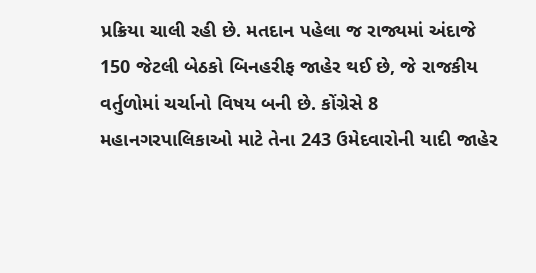પ્રક્રિયા ચાલી રહી છે. મતદાન પહેલા જ રાજ્યમાં અંદાજે 150 જેટલી બેઠકો બિનહરીફ જાહેર થઈ છે, જે રાજકીય વર્તુળોમાં ચર્ચાનો વિષય બની છે. કોંગ્રેસે 8 મહાનગરપાલિકાઓ માટે તેના 243 ઉમેદવારોની યાદી જાહેર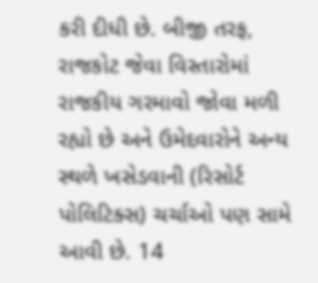કરી દીધી છે. બીજી તરફ, રાજકોટ જેવા વિસ્તારોમાં રાજકીય ગરમાવો જોવા મળી રહ્યો છે અને ઉમેદવારોને અન્ય સ્થળે ખસેડવાની (રિસોર્ટ પોલિટિક્સ) ચર્ચાઓ પણ સામે આવી છે. 14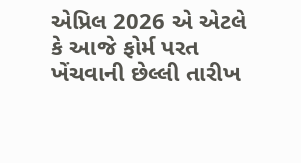એપ્રિલ 2026 એ એટલે કે આજે ફોર્મ પરત ખેંચવાની છેલ્લી તારીખ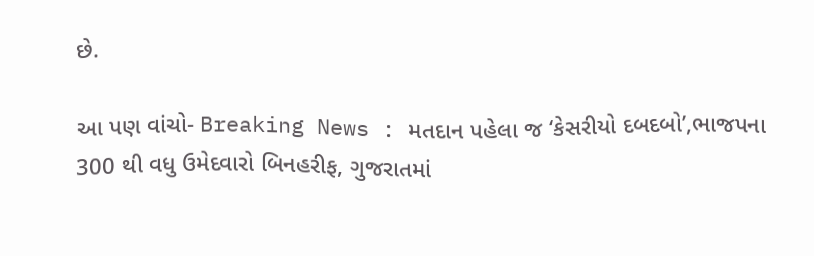છે.

આ પણ વાંચો- Breaking News : મતદાન પહેલા જ ‘કેસરીયો દબદબો’,ભાજપના 300 થી વધુ ઉમેદવારો બિનહરીફ, ગુજરાતમાં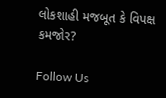લોકશાહી મજબૂત કે વિપક્ષ કમજોર?

Follow Us